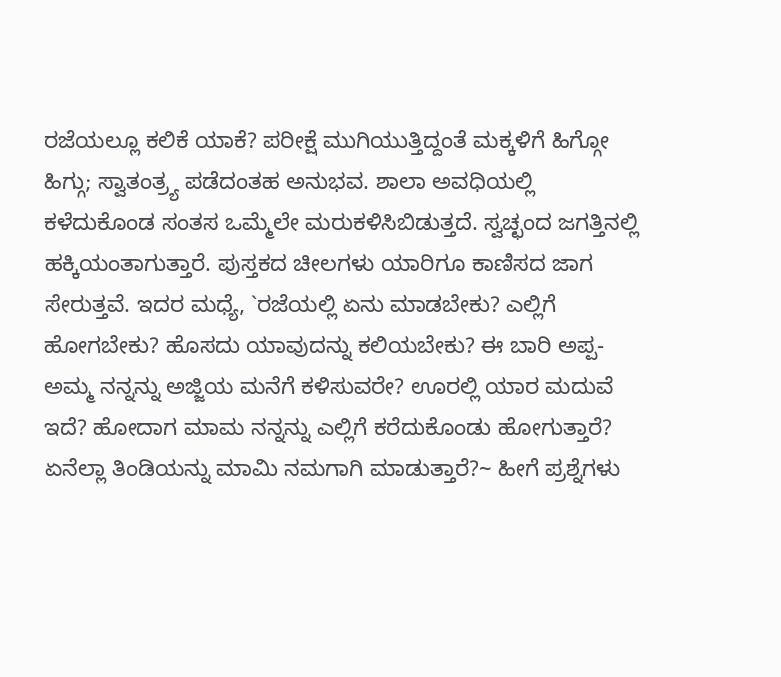ರಜೆಯಲ್ಲೂ ಕಲಿಕೆ ಯಾಕೆ? ಪರೀಕ್ಷೆ ಮುಗಿಯುತ್ತಿದ್ದಂತೆ ಮಕ್ಕಳಿಗೆ ಹಿಗ್ಗೋ ಹಿಗ್ಗು; ಸ್ವಾತಂತ್ರ್ಯ ಪಡೆದಂತಹ ಅನುಭವ. ಶಾಲಾ ಅವಧಿಯಲ್ಲಿ ಕಳೆದುಕೊಂಡ ಸಂತಸ ಒಮ್ಮೆಲೇ ಮರುಕಳಿಸಿಬಿಡುತ್ತದೆ. ಸ್ವಚ್ಛಂದ ಜಗತ್ತಿನಲ್ಲಿ ಹಕ್ಕಿಯಂತಾಗುತ್ತಾರೆ. ಪುಸ್ತಕದ ಚೀಲಗಳು ಯಾರಿಗೂ ಕಾಣಿಸದ ಜಾಗ ಸೇರುತ್ತವೆ. ಇದರ ಮಧ್ಯೆ, `ರಜೆಯಲ್ಲಿ ಏನು ಮಾಡಬೇಕು? ಎಲ್ಲಿಗೆ ಹೋಗಬೇಕು? ಹೊಸದು ಯಾವುದನ್ನು ಕಲಿಯಬೇಕು? ಈ ಬಾರಿ ಅಪ್ಪ- ಅಮ್ಮ ನನ್ನನ್ನು ಅಜ್ಜಿಯ ಮನೆಗೆ ಕಳಿಸುವರೇ? ಊರಲ್ಲಿ ಯಾರ ಮದುವೆ ಇದೆ? ಹೋದಾಗ ಮಾಮ ನನ್ನನ್ನು ಎಲ್ಲಿಗೆ ಕರೆದುಕೊಂಡು ಹೋಗುತ್ತಾರೆ? ಏನೆಲ್ಲಾ ತಿಂಡಿಯನ್ನು ಮಾಮಿ ನಮಗಾಗಿ ಮಾಡುತ್ತಾರೆ?~ ಹೀಗೆ ಪ್ರಶ್ನೆಗಳು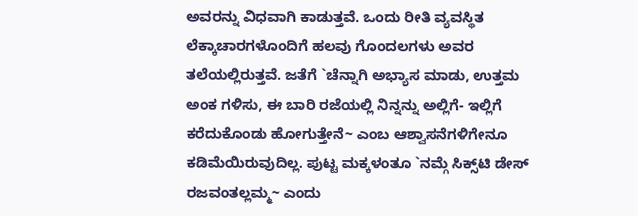ಅವರನ್ನು ವಿಧವಾಗಿ ಕಾಡುತ್ತವೆ. ಒಂದು ರೀತಿ ವ್ಯವಸ್ಥಿತ ಲೆಕ್ಕಾಚಾರಗಳೊಂದಿಗೆ ಹಲವು ಗೊಂದಲಗಳು ಅವರ ತಲೆಯಲ್ಲಿರುತ್ತವೆ. ಜತೆಗೆ `ಚೆನ್ನಾಗಿ ಅಭ್ಯಾಸ ಮಾಡು, ಉತ್ತಮ ಅಂಕ ಗಳಿಸು, ಈ ಬಾರಿ ರಜೆಯಲ್ಲಿ ನಿನ್ನನ್ನು ಅಲ್ಲಿಗೆ- ಇಲ್ಲಿಗೆ ಕರೆದುಕೊಂಡು ಹೋಗುತ್ತೇನೆ~ ಎಂಬ ಆಶ್ವಾಸನೆಗಳಿಗೇನೂ ಕಡಿಮೆಯಿರುವುದಿಲ್ಲ. ಪುಟ್ಟ ಮಕ್ಕಳಂತೂ `ನಮ್ಗೆ ಸಿಕ್ಸ್‌ಟಿ ಡೇಸ್ ರಜವಂತಲ್ಲಮ್ಮ~ ಎಂದು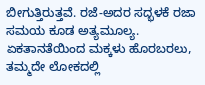ಬೀಗುತ್ತಿರುತ್ತವೆ. ರಜೆ-ಅದರ ಸದ್ಭಳಕೆ ರಜಾ ಸಮಯ ಕೂಡ ಅತ್ಯಮೂಲ್ಯ. ಏಕತಾನತೆಯಿಂದ ಮಕ್ಕಳು ಹೊರಬರಲು, ತಮ್ಮದೇ ಲೋಕದಲ್ಲಿ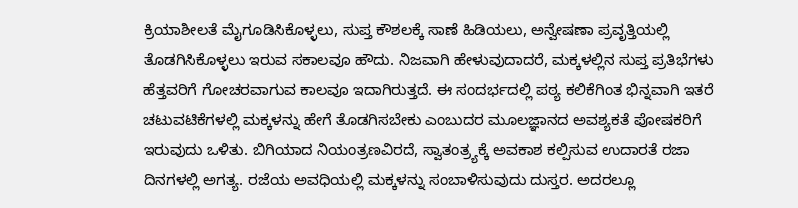ಕ್ರಿಯಾಶೀಲತೆ ಮೈಗೂಡಿಸಿಕೊಳ್ಳಲು, ಸುಪ್ತ ಕೌಶಲಕ್ಕೆ ಸಾಣೆ ಹಿಡಿಯಲು, ಅನ್ವೇಷಣಾ ಪ್ರವೃತ್ತಿಯಲ್ಲಿ ತೊಡಗಿಸಿಕೊಳ್ಳಲು ಇರುವ ಸಕಾಲವೂ ಹೌದು. ನಿಜವಾಗಿ ಹೇಳುವುದಾದರೆ, ಮಕ್ಕಳಲ್ಲಿನ ಸುಪ್ತ ಪ್ರತಿಭೆಗಳು ಹೆತ್ತವರಿಗೆ ಗೋಚರವಾಗುವ ಕಾಲವೂ ಇದಾಗಿರುತ್ತದೆ. ಈ ಸಂದರ್ಭದಲ್ಲಿ ಪಠ್ಯ ಕಲಿಕೆಗಿಂತ ಭಿನ್ನವಾಗಿ ಇತರೆ ಚಟುವಟಿಕೆಗಳಲ್ಲಿ ಮಕ್ಕಳನ್ನು ಹೇಗೆ ತೊಡಗಿಸಬೇಕು ಎಂಬುದರ ಮೂಲಜ್ಞಾನದ ಅವಶ್ಯಕತೆ ಪೋಷಕರಿಗೆ ಇರುವುದು ಒಳಿತು. ಬಿಗಿಯಾದ ನಿಯಂತ್ರಣವಿರದೆ, ಸ್ವಾತಂತ್ರ್ಯಕ್ಕೆ ಅವಕಾಶ ಕಲ್ಪಿಸುವ ಉದಾರತೆ ರಜಾ ದಿನಗಳಲ್ಲಿ ಅಗತ್ಯ. ರಜೆಯ ಅವಧಿಯಲ್ಲಿ ಮಕ್ಕಳನ್ನು ಸಂಬಾಳಿಸುವುದು ದುಸ್ತರ. ಅದರಲ್ಲೂ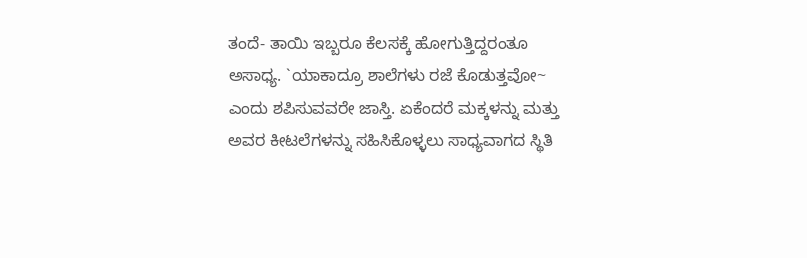ತಂದೆ- ತಾಯಿ ಇಬ್ಬರೂ ಕೆಲಸಕ್ಕೆ ಹೋಗುತ್ತಿದ್ದರಂತೂ ಅಸಾಧ್ಯ. `ಯಾಕಾದ್ರೂ ಶಾಲೆಗಳು ರಜೆ ಕೊಡುತ್ತವೋ~ ಎಂದು ಶಪಿಸುವವರೇ ಜಾಸ್ತಿ. ಏಕೆಂದರೆ ಮಕ್ಕಳನ್ನು ಮತ್ತು ಅವರ ಕೀಟಲೆಗಳನ್ನು ಸಹಿಸಿಕೊಳ್ಳಲು ಸಾಧ್ಯವಾಗದ ಸ್ಥಿತಿ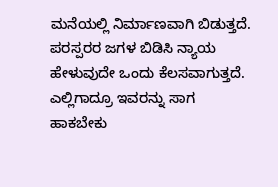ಮನೆಯಲ್ಲಿ ನಿರ್ಮಾಣವಾಗಿ ಬಿಡುತ್ತದೆ. ಪರಸ್ಪರರ ಜಗಳ ಬಿಡಿಸಿ ನ್ಯಾಯ ಹೇಳುವುದೇ ಒಂದು ಕೆಲಸವಾಗುತ್ತದೆ. ಎಲ್ಲಿಗಾದ್ರೂ ಇವರನ್ನು ಸಾಗ ಹಾಕಬೇಕು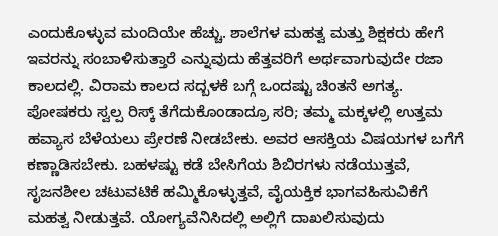ಎಂದುಕೊಳ್ಳುವ ಮಂದಿಯೇ ಹೆಚ್ಚು. ಶಾಲೆಗಳ ಮಹತ್ವ ಮತ್ತು ಶಿಕ್ಷಕರು ಹೇಗೆ ಇವರನ್ನು ಸಂಬಾಳಿಸುತ್ತಾರೆ ಎನ್ನುವುದು ಹೆತ್ತವರಿಗೆ ಅರ್ಥವಾಗುವುದೇ ರಜಾ ಕಾಲದಲ್ಲಿ. ವಿರಾಮ ಕಾಲದ ಸದ್ಬಳಕೆ ಬಗ್ಗೆ ಒಂದಷ್ಟು ಚಿಂತನೆ ಅಗತ್ಯ. ಪೋಷಕರು ಸ್ವಲ್ಪ ರಿಸ್ಕ್ ತೆಗೆದುಕೊಂಡಾದ್ರೂ ಸರಿ; ತಮ್ಮ ಮಕ್ಕಳಲ್ಲಿ ಉತ್ತಮ ಹವ್ಯಾಸ ಬೆಳೆಯಲು ಪ್ರೇರಣೆ ನೀಡಬೇಕು. ಅವರ ಆಸಕ್ತಿಯ ವಿಷಯಗಳ ಬಗೆಗೆ ಕಣ್ಣಾಡಿಸಬೇಕು. ಬಹಳಷ್ಟು ಕಡೆ ಬೇಸಿಗೆಯ ಶಿಬಿರಗಳು ನಡೆಯುತ್ತವೆ, ಸೃಜನಶೀಲ ಚಟುವಟಿಕೆ ಹಮ್ಮಿಕೊಳ್ಳುತ್ತವೆ, ವೈಯಕ್ತಿಕ ಭಾಗವಹಿಸುವಿಕೆಗೆ ಮಹತ್ವ ನೀಡುತ್ತವೆ. ಯೋಗ್ಯವೆನಿಸಿದಲ್ಲಿ ಅಲ್ಲಿಗೆ ದಾಖಲಿಸುವುದು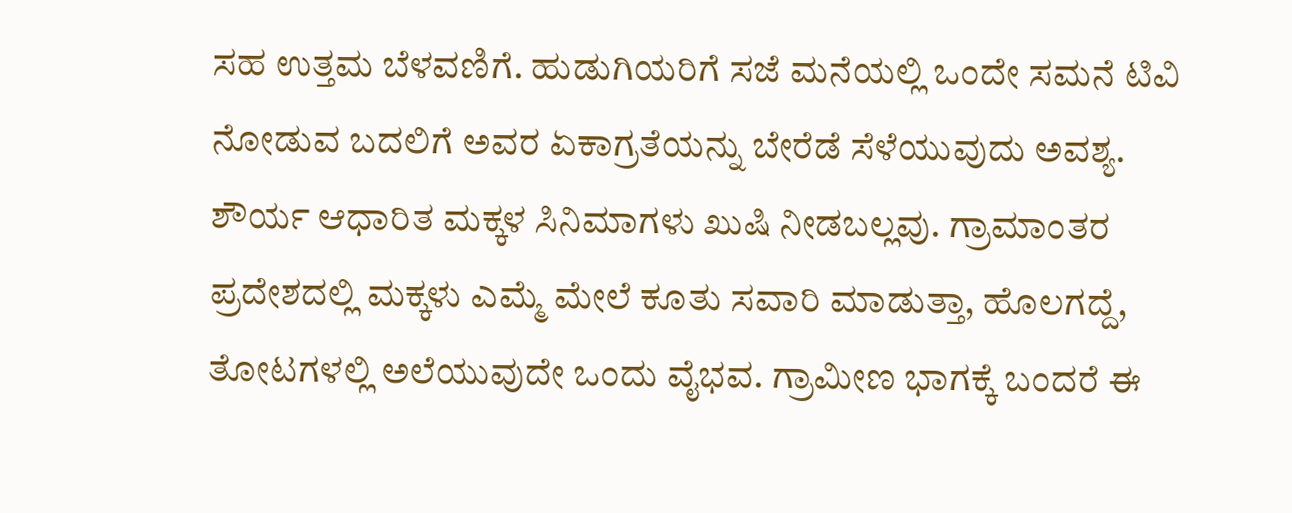ಸಹ ಉತ್ತಮ ಬೆಳವಣಿಗೆ. ಹುಡುಗಿಯರಿಗೆ ಸಜೆ ಮನೆಯಲ್ಲಿ ಒಂದೇ ಸಮನೆ ಟಿವಿ ನೋಡುವ ಬದಲಿಗೆ ಅವರ ಏಕಾಗ್ರತೆಯನ್ನು ಬೇರೆಡೆ ಸೆಳೆಯುವುದು ಅವಶ್ಯ. ಶೌರ್ಯ ಆಧಾರಿತ ಮಕ್ಕಳ ಸಿನಿಮಾಗಳು ಖುಷಿ ನೀಡಬಲ್ಲವು. ಗ್ರಾಮಾಂತರ ಪ್ರದೇಶದಲ್ಲಿ ಮಕ್ಕಳು ಎಮ್ಮೆ ಮೇಲೆ ಕೂತು ಸವಾರಿ ಮಾಡುತ್ತಾ, ಹೊಲಗದ್ದೆ, ತೋಟಗಳಲ್ಲಿ ಅಲೆಯುವುದೇ ಒಂದು ವೈಭವ. ಗ್ರಾಮೀಣ ಭಾಗಕ್ಕೆ ಬಂದರೆ ಈ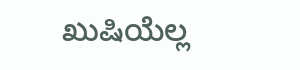ಖುಷಿಯೆಲ್ಲ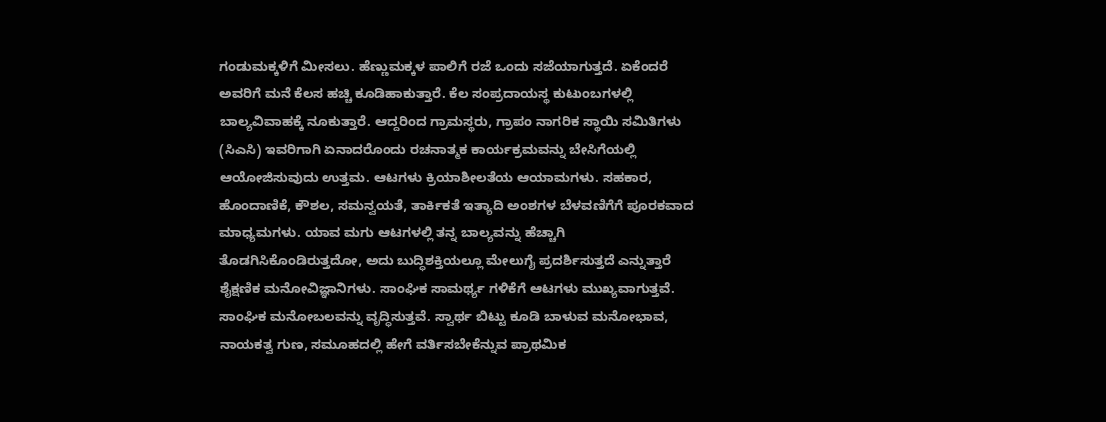ಗಂಡುಮಕ್ಕಳಿಗೆ ಮೀಸಲು. ಹೆಣ್ಣುಮಕ್ಕಳ ಪಾಲಿಗೆ ರಜೆ ಒಂದು ಸಜೆಯಾಗುತ್ತದೆ. ಏಕೆಂದರೆ ಅವರಿಗೆ ಮನೆ ಕೆಲಸ ಹಚ್ಚಿ ಕೂಡಿಹಾಕುತ್ತಾರೆ. ಕೆಲ ಸಂಪ್ರದಾಯಸ್ಥ ಕುಟುಂಬಗಳಲ್ಲಿ ಬಾಲ್ಯವಿವಾಹಕ್ಕೆ ನೂಕುತ್ತಾರೆ. ಆದ್ದರಿಂದ ಗ್ರಾಮಸ್ಥರು, ಗ್ರಾಪಂ ನಾಗರಿಕ ಸ್ಥಾಯಿ ಸಮಿತಿಗಳು (ಸಿಎಸಿ) ಇವರಿಗಾಗಿ ಏನಾದರೊಂದು ರಚನಾತ್ಮಕ ಕಾರ್ಯಕ್ರಮವನ್ನು ಬೇಸಿಗೆಯಲ್ಲಿ ಆಯೋಜಿಸುವುದು ಉತ್ತಮ. ಆಟಗಳು ಕ್ರಿಯಾಶೀಲತೆಯ ಆಯಾಮಗಳು. ಸಹಕಾರ, ಹೊಂದಾಣಿಕೆ, ಕೌಶಲ, ಸಮನ್ವಯತೆ, ತಾರ್ಕಿಕತೆ ಇತ್ಯಾದಿ ಅಂಶಗಳ ಬೆಳವಣಿಗೆಗೆ ಪೂರಕವಾದ ಮಾಧ್ಯಮಗಳು. ಯಾವ ಮಗು ಆಟಗಳಲ್ಲಿ ತನ್ನ ಬಾಲ್ಯವನ್ನು ಹೆಚ್ಚಾಗಿ ತೊಡಗಿಸಿಕೊಂಡಿರುತ್ತದೋ, ಅದು ಬುದ್ಧಿಶಕ್ತಿಯಲ್ಲೂ ಮೇಲುಗೈ ಪ್ರದರ್ಶಿಸುತ್ತದೆ ಎನ್ನುತ್ತಾರೆ ಶೈಕ್ಷಣಿಕ ಮನೋವಿಜ್ಞಾನಿಗಳು. ಸಾಂಘಿಕ ಸಾಮರ್ಥ್ಯ ಗಳಿಕೆಗೆ ಆಟಗಳು ಮುಖ್ಯವಾಗುತ್ತವೆ. ಸಾಂಘಿಕ ಮನೋಬಲವನ್ನು ವೃದ್ಧಿಸುತ್ತವೆ. ಸ್ವಾರ್ಥ ಬಿಟ್ಟು ಕೂಡಿ ಬಾಳುವ ಮನೋಭಾವ, ನಾಯಕತ್ವ ಗುಣ, ಸಮೂಹದಲ್ಲಿ ಹೇಗೆ ವರ್ತಿಸಬೇಕೆನ್ನುವ ಪ್ರಾಥಮಿಕ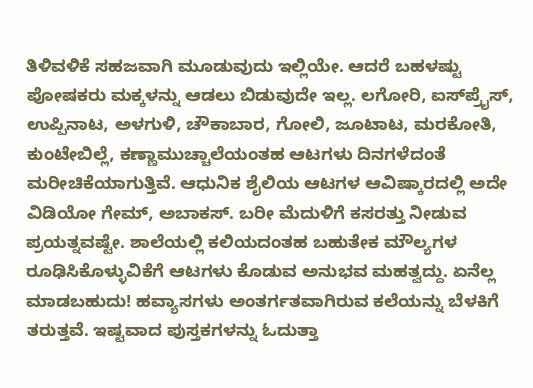ತಿಳಿವಳಿಕೆ ಸಹಜವಾಗಿ ಮೂಡುವುದು ಇಲ್ಲಿಯೇ. ಆದರೆ ಬಹಳಷ್ಟು ಪೋಷಕರು ಮಕ್ಕಳನ್ನು ಆಡಲು ಬಿಡುವುದೇ ಇಲ್ಲ. ಲಗೋರಿ, ಐಸ್‌ಪ್ರೈಸ್, ಉಪ್ಪಿನಾಟ, ಅಳಗುಳಿ, ಚೌಕಾಬಾರ, ಗೋಲಿ, ಜೂಟಾಟ, ಮರಕೋತಿ, ಕುಂಟೇಬಿಲ್ಲೆ, ಕಣ್ಣಾಮುಚ್ಚಾಲೆಯಂತಹ ಆಟಗಳು ದಿನಗಳೆದಂತೆ ಮರೀಚಿಕೆಯಾಗುತ್ತಿವೆ. ಆಧುನಿಕ ಶೈಲಿಯ ಆಟಗಳ ಆವಿಷ್ಕಾರದಲ್ಲಿ ಅದೇ ವಿಡಿಯೋ ಗೇಮ್, ಅಬಾಕಸ್. ಬರೀ ಮೆದುಳಿಗೆ ಕಸರತ್ತು ನೀಡುವ ಪ್ರಯತ್ನವಷ್ಟೇ. ಶಾಲೆಯಲ್ಲಿ ಕಲಿಯದಂತಹ ಬಹುತೇಕ ಮೌಲ್ಯಗಳ ರೂಢಿಸಿಕೊಳ್ಳುವಿಕೆಗೆ ಆಟಗಳು ಕೊಡುವ ಅನುಭವ ಮಹತ್ವದ್ದು. ಏನೆಲ್ಲ ಮಾಡಬಹುದು! ಹವ್ಯಾಸಗಳು ಅಂತರ್ಗತವಾಗಿರುವ ಕಲೆಯನ್ನು ಬೆಳಕಿಗೆ ತರುತ್ತವೆ. ಇಷ್ಟವಾದ ಪುಸ್ತಕಗಳನ್ನು ಓದುತ್ತಾ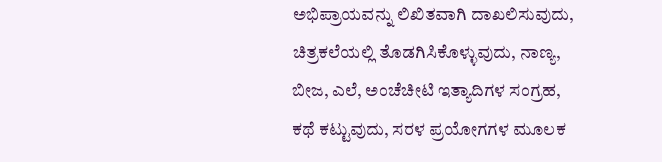ಅಭಿಪ್ರಾಯವನ್ನು ಲಿಖಿತವಾಗಿ ದಾಖಲಿಸುವುದು, ಚಿತ್ರಕಲೆಯಲ್ಲಿ ತೊಡಗಿಸಿಕೊಳ್ಳುವುದು, ನಾಣ್ಯ, ಬೀಜ, ಎಲೆ, ಅಂಚೆಚೀಟಿ ಇತ್ಯಾದಿಗಳ ಸಂಗ್ರಹ, ಕಥೆ ಕಟ್ಟುವುದು, ಸರಳ ಪ್ರಯೋಗಗಳ ಮೂಲಕ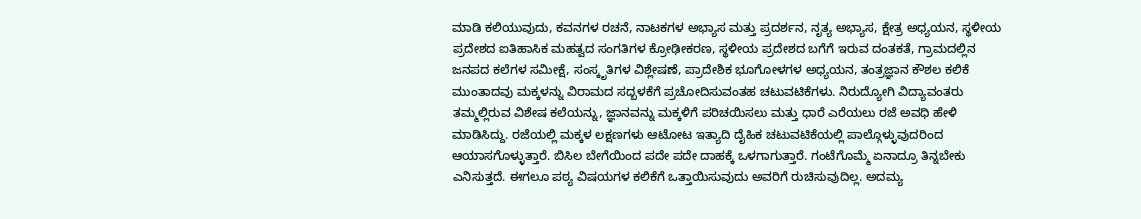ಮಾಡಿ ಕಲಿಯುವುದು, ಕವನಗಳ ರಚನೆ, ನಾಟಕಗಳ ಅಭ್ಯಾಸ ಮತ್ತು ಪ್ರದರ್ಶನ, ನೃತ್ಯ ಅಭ್ಯಾಸ, ಕ್ಷೇತ್ರ ಅಧ್ಯಯನ, ಸ್ಥಳೀಯ ಪ್ರದೇಶದ ಐತಿಹಾಸಿಕ ಮಹತ್ವದ ಸಂಗತಿಗಳ ಕ್ರೋಢೀಕರಣ, ಸ್ಥಳೀಯ ಪ್ರದೇಶದ ಬಗೆಗೆ ಇರುವ ದಂತಕತೆ, ಗ್ರಾಮದಲ್ಲಿನ ಜನಪದ ಕಲೆಗಳ ಸಮೀಕ್ಷೆ, ಸಂಸ್ಕೃತಿಗಳ ವಿಶ್ಲೇಷಣೆ, ಪ್ರಾದೇಶಿಕ ಭೂಗೋಳಗಳ ಅಧ್ಯಯನ, ತಂತ್ರಜ್ಞಾನ ಕೌಶಲ ಕಲಿಕೆ ಮುಂತಾದವು ಮಕ್ಕಳನ್ನು ವಿರಾಮದ ಸದ್ಬಳಕೆಗೆ ಪ್ರಚೋದಿಸುವಂತಹ ಚಟುವಟಿಕೆಗಳು. ನಿರುದ್ಯೋಗಿ ವಿದ್ಯಾವಂತರು ತಮ್ಮಲ್ಲಿರುವ ವಿಶೇಷ ಕಲೆಯನ್ನು, ಜ್ಞಾನವನ್ನು ಮಕ್ಕಳಿಗೆ ಪರಿಚಯಿಸಲು ಮತ್ತು ಧಾರೆ ಎರೆಯಲು ರಜೆ ಅವಧಿ ಹೇಳಿ ಮಾಡಿಸಿದ್ದು. ರಜೆಯಲ್ಲಿ ಮಕ್ಕಳ ಲಕ್ಷಣಗಳು ಆಟೋಟ ಇತ್ಯಾದಿ ದೈಹಿಕ ಚಟುವಟಿಕೆಯಲ್ಲಿ ಪಾಲ್ಗೊಳ್ಳುವುದರಿಂದ ಆಯಾಸಗೊಳ್ಳುತ್ತಾರೆ. ಬಿಸಿಲ ಬೇಗೆಯಿಂದ ಪದೇ ಪದೇ ದಾಹಕ್ಕೆ ಒಳಗಾಗುತ್ತಾರೆ. ಗಂಟೆಗೊಮ್ಮೆ ಏನಾದ್ರೂ ತಿನ್ನಬೇಕು ಎನಿಸುತ್ತದೆ. ಈಗಲೂ ಪಠ್ಯ ವಿಷಯಗಳ ಕಲಿಕೆಗೆ ಒತ್ತಾಯಿಸುವುದು ಅವರಿಗೆ ರುಚಿಸುವುದಿಲ್ಲ. ಅದಮ್ಯ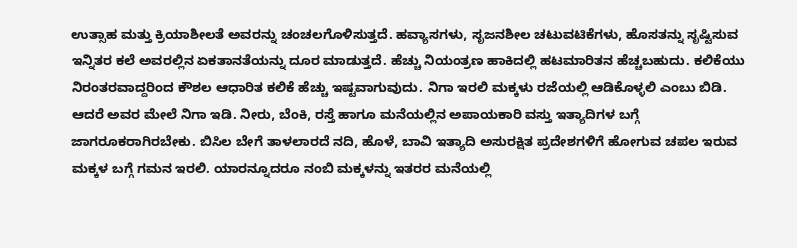ಉತ್ಸಾಹ ಮತ್ತು ಕ್ರಿಯಾಶೀಲತೆ ಅವರನ್ನು ಚಂಚಲಗೊಳಿಸುತ್ತದೆ. ಹವ್ಯಾಸಗಳು, ಸೃಜನಶೀಲ ಚಟುವಟಿಕೆಗಳು, ಹೊಸತನ್ನು ಸೃಷ್ಟಿಸುವ ಇನ್ನಿತರ ಕಲೆ ಅವರಲ್ಲಿನ ಏಕತಾನತೆಯನ್ನು ದೂರ ಮಾಡುತ್ತದೆ. ಹೆಚ್ಚು ನಿಯಂತ್ರಣ ಹಾಕಿದಲ್ಲಿ ಹಟಮಾರಿತನ ಹೆಚ್ಚಬಹುದು. ಕಲಿಕೆಯು ನಿರಂತರವಾದ್ದರಿಂದ ಕೌಶಲ ಆಧಾರಿತ ಕಲಿಕೆ ಹೆಚ್ಚು ಇಷ್ಟವಾಗುವುದು. ನಿಗಾ ಇರಲಿ ಮಕ್ಕಳು ರಜೆಯಲ್ಲಿ ಆಡಿಕೊಳ್ಳಲಿ ಎಂಬು ಬಿಡಿ. ಆದರೆ ಅವರ ಮೇಲೆ ನಿಗಾ ಇಡಿ. ನೀರು, ಬೆಂಕಿ, ರಸ್ತೆ ಹಾಗೂ ಮನೆಯಲ್ಲಿನ ಅಪಾಯಕಾರಿ ವಸ್ತು ಇತ್ಯಾದಿಗಳ ಬಗ್ಗೆ ಜಾಗರೂಕರಾಗಿರಬೇಕು. ಬಿಸಿಲ ಬೇಗೆ ತಾಳಲಾರದೆ ನದಿ, ಹೊಳೆ, ಬಾವಿ ಇತ್ಯಾದಿ ಅಸುರಕ್ಷಿತ ಪ್ರದೇಶಗಳಿಗೆ ಹೋಗುವ ಚಪಲ ಇರುವ ಮಕ್ಕಳ ಬಗ್ಗೆ ಗಮನ ಇರಲಿ. ಯಾರನ್ನೂದರೂ ನಂಬಿ ಮಕ್ಕಳನ್ನು ಇತರರ ಮನೆಯಲ್ಲಿ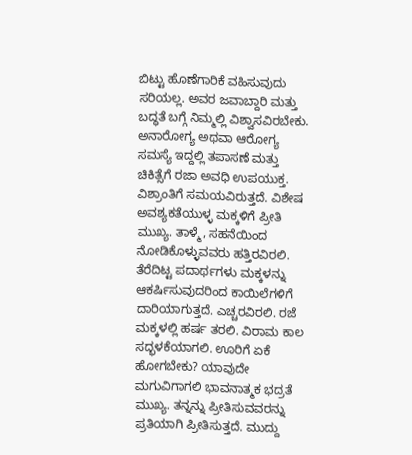ಬಿಟ್ಟು ಹೊಣೆಗಾರಿಕೆ ವಹಿಸುವುದು ಸರಿಯಲ್ಲ. ಅವರ ಜವಾಬ್ದಾರಿ ಮತ್ತು ಬದ್ಧತೆ ಬಗ್ಗೆ ನಿಮ್ಮಲ್ಲಿ ವಿಶ್ವಾಸವಿರಬೇಕು. ಅನಾರೋಗ್ಯ ಅಥವಾ ಆರೋಗ್ಯ ಸಮಸ್ಯೆ ಇದ್ದಲ್ಲಿ ತಪಾಸಣೆ ಮತ್ತು ಚಿಕಿತ್ಸೆಗೆ ರಜಾ ಅವಧಿ ಉಪಯುಕ್ತ. ವಿಶ್ರಾಂತಿಗೆ ಸಮಯವಿರುತ್ತದೆ. ವಿಶೇಷ ಅವಶ್ಯಕತೆಯುಳ್ಳ ಮಕ್ಕಳಿಗೆ ಪ್ರೀತಿ ಮುಖ್ಯ. ತಾಳ್ಮೆ, ಸಹನೆಯಿಂದ ನೋಡಿಕೊಳ್ಳುವವರು ಹತ್ತಿರವಿರಲಿ. ತೆರೆದಿಟ್ಟ ಪದಾರ್ಥಗಳು ಮಕ್ಕಳನ್ನು ಆಕರ್ಷಿಸುವುದರಿಂದ ಕಾಯಿಲೆಗಳಿಗೆ ದಾರಿಯಾಗುತ್ತದೆ. ಎಚ್ಚರವಿರಲಿ. ರಜೆ ಮಕ್ಕಳಲ್ಲಿ ಹರ್ಷ ತರಲಿ. ವಿರಾಮ ಕಾಲ ಸದ್ಭಳಕೆಯಾಗಲಿ. ಊರಿಗೆ ಏಕೆ ಹೋಗಬೇಕು? ಯಾವುದೇ ಮಗುವಿಗಾಗಲಿ ಭಾವನಾತ್ಮಕ ಭದ್ರತೆ ಮುಖ್ಯ. ತನ್ನನ್ನು ಪ್ರೀತಿಸುವವರನ್ನು ಪ್ರತಿಯಾಗಿ ಪ್ರೀತಿಸುತ್ತದೆ. ಮುದ್ದು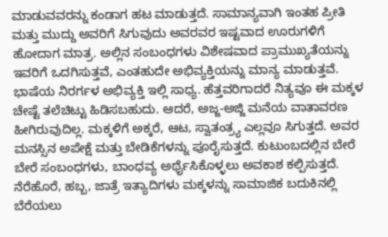ಮಾಡುವವರನ್ನು ಕಂಡಾಗ ಹಟ ಮಾಡುತ್ತದೆ. ಸಾಮಾನ್ಯವಾಗಿ ಇಂತಹ ಪ್ರೀತಿ ಮತ್ತು ಮುದ್ದು ಅವರಿಗೆ ಸಿಗುವುದು ಅವರವರ ಇಷ್ಟವಾದ ಊರುಗಳಿಗೆ ಹೋದಾಗ ಮಾತ್ರ. ಅಲ್ಲಿನ ಸಂಬಂಧಗಳು ವಿಶೇಷವಾದ ಪ್ರಾಮುಖ್ಯತೆಯನ್ನು ಇವರಿಗೆ ಒದಗಿಸುತ್ತವೆ, ಎಂತಹುದೇ ಅಭಿವ್ಯಕ್ತಿಯನ್ನು ಮಾನ್ಯ ಮಾಡುತ್ತವೆ. ಭಾಷೆಯ ನಿರರ್ಗಳ ಅಭಿವ್ಯಕ್ತಿ ಇಲ್ಲಿ ಸಾಧ್ಯ. ಹೆತ್ತವರಿಗಾದರೆ ನಿತ್ಯವೂ ಈ ಮಕ್ಕಳ ಚೇಷ್ಟೆ ತಲೆಚಿಟ್ಟು ಹಿಡಿಸಬಹುದು. ಆದರೆ, ಅಜ್ಜ-ಅಜ್ಜಿ ಮನೆಯ ವಾತಾವರಣ ಹೀಗಿರುವುದಿಲ್ಲ. ಮಕ್ಕಳಿಗೆ ಅಕ್ಕರೆ, ಆಟ, ಸ್ವಾತಂತ್ರ್ಯ ಎಲ್ಲವೂ ಸಿಗುತ್ತದೆ. ಅವರ ಮನಸ್ಸಿನ ಅಪೇಕ್ಷೆ ಮತ್ತು ಬೇಡಿಕೆಗಳನ್ನು ಪೂರೈಸುತ್ತದೆ. ಕುಟುಂಬದಲ್ಲಿನ ಬೇರೆ ಬೇರೆ ಸಂಬಂಧಗಳು, ಬಾಂಧವ್ಯ ಅರ್ಥೈಸಿಕೊಳ್ಳಲು ಅವಕಾಶ ಕಲ್ಪಿಸುತ್ತದೆ. ನೆರೆಹೊರೆ, ಹಬ್ಬ, ಜಾತ್ರೆ ಇತ್ಯಾದಿಗಳು ಮಕ್ಕಳನ್ನು ಸಾಮಾಜಿಕ ಬದುಕಿನಲ್ಲಿ ಬೆರೆಯಲು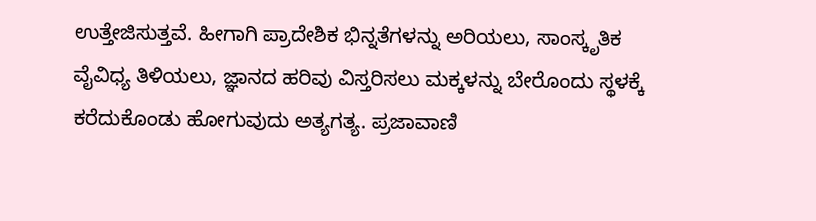ಉತ್ತೇಜಿಸುತ್ತವೆ. ಹೀಗಾಗಿ ಪ್ರಾದೇಶಿಕ ಭಿನ್ನತೆಗಳನ್ನು ಅರಿಯಲು, ಸಾಂಸ್ಕೃತಿಕ ವೈವಿಧ್ಯ ತಿಳಿಯಲು, ಜ್ಞಾನದ ಹರಿವು ವಿಸ್ತರಿಸಲು ಮಕ್ಕಳನ್ನು ಬೇರೊಂದು ಸ್ಥಳಕ್ಕೆ ಕರೆದುಕೊಂಡು ಹೋಗುವುದು ಅತ್ಯಗತ್ಯ. ಪ್ರಜಾವಾಣಿ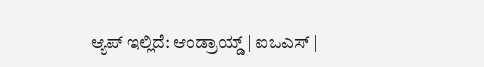ಆ್ಯಪ್ ಇಲ್ಲಿದೆ: ಆಂಡ್ರಾಯ್ಡ್ | ಐಒಎಸ್ |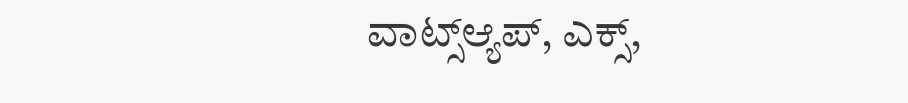ವಾಟ್ಸ್ಆ್ಯಪ್, ಎಕ್ಸ್,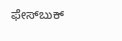ಫೇಸ್‌ಬುಕ್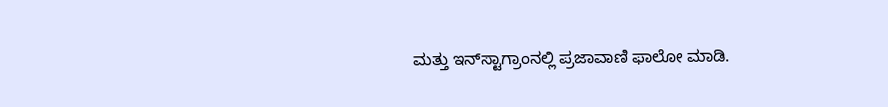ಮತ್ತು ಇನ್‌ಸ್ಟಾಗ್ರಾಂನಲ್ಲಿ ಪ್ರಜಾವಾಣಿ ಫಾಲೋ ಮಾಡಿ.